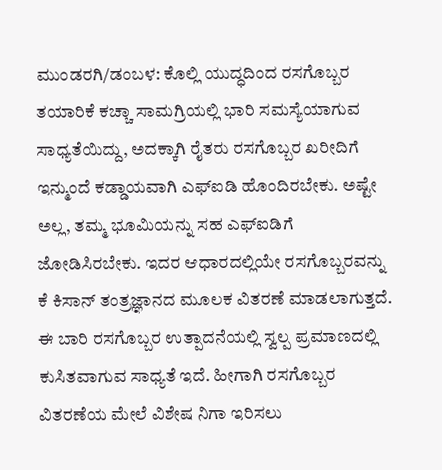ಮುಂಡರಗಿ/ಡಂಬಳ: ಕೊಲ್ಲಿ ಯುದ್ಧದಿಂದ ರಸಗೊಬ್ಬರ ತಯಾರಿಕೆ ಕಚ್ಚಾ ಸಾಮಗ್ರಿಯಲ್ಲಿ ಭಾರಿ ಸಮಸ್ಯೆಯಾಗುವ ಸಾಧ್ಯತೆಯಿದ್ದು, ಅದಕ್ಕಾಗಿ ರೈತರು ರಸಗೊಬ್ಬರ ಖರೀದಿಗೆ ಇನ್ಮುಂದೆ ಕಡ್ಡಾಯವಾಗಿ ಎಫ್ಐಡಿ ಹೊಂದಿರಬೇಕು. ಅಷ್ಟೇ ಅಲ್ಲ, ತಮ್ಮ ಭೂಮಿಯನ್ನು ಸಹ ಎಫ್ಐಡಿಗೆ ಜೋಡಿಸಿರಬೇಕು. ಇದರ ಆಧಾರದಲ್ಲಿಯೇ ರಸಗೊಬ್ಬರವನ್ನು ಕೆ ಕಿಸಾನ್ ತಂತ್ರಜ್ಞಾನದ ಮೂಲಕ ವಿತರಣೆ ಮಾಡಲಾಗುತ್ತದೆ.
ಈ ಬಾರಿ ರಸಗೊಬ್ಬರ ಉತ್ಪಾದನೆಯಲ್ಲಿ ಸ್ವಲ್ಪ ಪ್ರಮಾಣದಲ್ಲಿ ಕುಸಿತವಾಗುವ ಸಾಧ್ಯತೆ ಇದೆ. ಹೀಗಾಗಿ ರಸಗೊಬ್ಬರ ವಿತರಣೆಯ ಮೇಲೆ ವಿಶೇಷ ನಿಗಾ ಇರಿಸಲು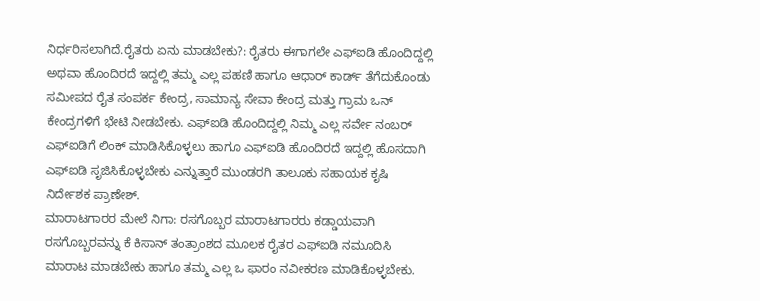ನಿರ್ಧರಿಸಲಾಗಿದೆ.ರೈತರು ಏನು ಮಾಡಬೇಕು?: ರೈತರು ಈಗಾಗಲೇ ಎಫ್ಐಡಿ ಹೊಂದಿದ್ದಲ್ಲಿ ಅಥವಾ ಹೊಂದಿರದೆ ಇದ್ದಲ್ಲಿ ತಮ್ಮ ಎಲ್ಲ ಪಹಣಿ ಹಾಗೂ ಆಧಾರ್ ಕಾರ್ಡ್ ತೆಗೆದುಕೊಂಡು ಸಮೀಪದ ರೈತ ಸಂಪರ್ಕ ಕೇಂದ್ರ, ಸಾಮಾನ್ಯ ಸೇವಾ ಕೇಂದ್ರ ಮತ್ತು ಗ್ರಾಮ ಒನ್ ಕೇಂದ್ರಗಳಿಗೆ ಭೇಟಿ ನೀಡಬೇಕು. ಎಫ್ಐಡಿ ಹೊಂದಿದ್ದಲ್ಲಿ ನಿಮ್ಮ ಎಲ್ಲ ಸರ್ವೇ ನಂಬರ್ ಎಫ್ಐಡಿಗೆ ಲಿಂಕ್ ಮಾಡಿಸಿಕೊಳ್ಳಲು ಹಾಗೂ ಎಫ್ಐಡಿ ಹೊಂದಿರದೆ ಇದ್ದಲ್ಲಿ ಹೊಸದಾಗಿ ಎಫ್ಐಡಿ ಸೃಜಿಸಿಕೊಳ್ಳಬೇಕು ಎನ್ನುತ್ತಾರೆ ಮುಂಡರಗಿ ತಾಲೂಕು ಸಹಾಯಕ ಕೃಷಿ ನಿರ್ದೇಶಕ ಪ್ರಾಣೇಶ್.
ಮಾರಾಟಗಾರರ ಮೇಲೆ ನಿಗಾ: ರಸಗೊಬ್ಬರ ಮಾರಾಟಗಾರರು ಕಡ್ಡಾಯವಾಗಿ ರಸಗೊಬ್ಬರವನ್ನು ಕೆ ಕಿಸಾನ್ ತಂತ್ರಾಂಶದ ಮೂಲಕ ರೈತರ ಎಫ್ಐಡಿ ನಮೂದಿಸಿ ಮಾರಾಟ ಮಾಡಬೇಕು ಹಾಗೂ ತಮ್ಮ ಎಲ್ಲ ಒ ಫಾರಂ ನವೀಕರಣ ಮಾಡಿಕೊಳ್ಳಬೇಕು.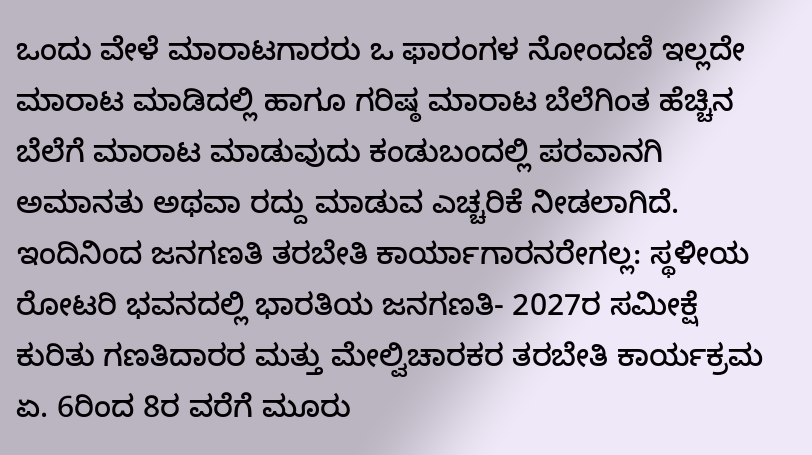ಒಂದು ವೇಳೆ ಮಾರಾಟಗಾರರು ಒ ಫಾರಂಗಳ ನೋಂದಣಿ ಇಲ್ಲದೇ ಮಾರಾಟ ಮಾಡಿದಲ್ಲಿ ಹಾಗೂ ಗರಿಷ್ಠ ಮಾರಾಟ ಬೆಲೆಗಿಂತ ಹೆಚ್ಚಿನ ಬೆಲೆಗೆ ಮಾರಾಟ ಮಾಡುವುದು ಕಂಡುಬಂದಲ್ಲಿ ಪರವಾನಗಿ ಅಮಾನತು ಅಥವಾ ರದ್ದು ಮಾಡುವ ಎಚ್ಚರಿಕೆ ನೀಡಲಾಗಿದೆ. ಇಂದಿನಿಂದ ಜನಗಣತಿ ತರಬೇತಿ ಕಾರ್ಯಾಗಾರನರೇಗಲ್ಲ: ಸ್ಥಳೀಯ ರೋಟರಿ ಭವನದಲ್ಲಿ ಭಾರತಿಯ ಜನಗಣತಿ- 2027ರ ಸಮೀಕ್ಷೆ ಕುರಿತು ಗಣತಿದಾರರ ಮತ್ತು ಮೇಲ್ವಿಚಾರಕರ ತರಬೇತಿ ಕಾರ್ಯಕ್ರಮ ಏ. 6ರಿಂದ 8ರ ವರೆಗೆ ಮೂರು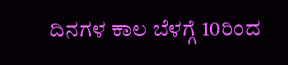ದಿನಗಳ ಕಾಲ ಬೆಳಗ್ಗೆ 10ರಿಂದ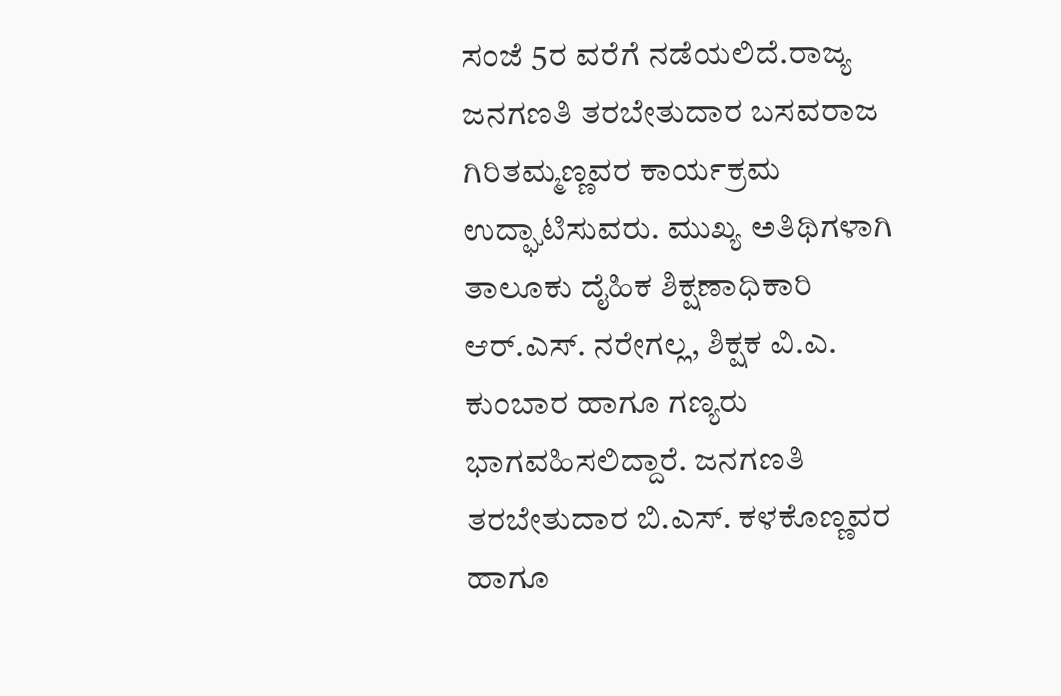ಸಂಜೆ 5ರ ವರೆಗೆ ನಡೆಯಲಿದೆ.ರಾಜ್ಯ ಜನಗಣತಿ ತರಬೇತುದಾರ ಬಸವರಾಜ ಗಿರಿತಮ್ಮಣ್ಣವರ ಕಾರ್ಯಕ್ರಮ ಉದ್ಘಾಟಿಸುವರು. ಮುಖ್ಯ ಅತಿಥಿಗಳಾಗಿ ತಾಲೂಕು ದೈಹಿಕ ಶಿಕ್ಷಣಾಧಿಕಾರಿ ಆರ್.ಎಸ್. ನರೇಗಲ್ಲ, ಶಿಕ್ಷಕ ವಿ.ಎ. ಕುಂಬಾರ ಹಾಗೂ ಗಣ್ಯರು ಭಾಗವಹಿಸಲಿದ್ದಾರೆ. ಜನಗಣತಿ ತರಬೇತುದಾರ ಬಿ.ಎಸ್. ಕಳಕೊಣ್ಣವರ ಹಾಗೂ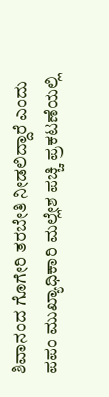ಶಿವಾನಂದ ಗೊಗೇರಿ ತರಬೇತಿ ನೀಡಲಿದ್ದಾರೆ ಎಂದು ಪಪಂ ಮುಖ್ಯಾಧಿಕಾರಿ ಮಲ್ಲೇಶ ಪಚ್ಚಿ ಪ್ರಕಟಣೆಯಲ್ಲಿ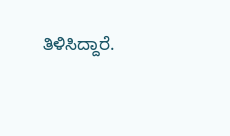ತಿಳಿಸಿದ್ದಾರೆ.